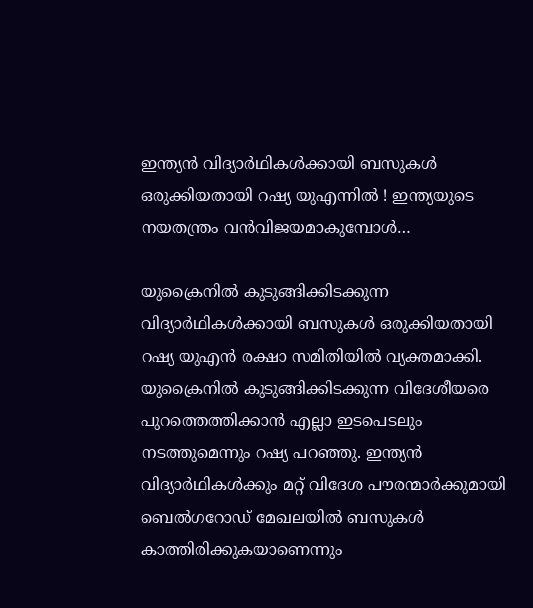ഇന്ത്യന്‍ വിദ്യാര്‍ഥികള്‍ക്കായി ബസുകള്‍ ഒരുക്കിയതായി റഷ്യ യുഎന്നില്‍ ! ഇന്ത്യയുടെ നയതന്ത്രം വന്‍വിജയമാകുമ്പോള്‍…

യുക്രൈനില്‍ കുടുങ്ങിക്കിടക്കുന്ന വിദ്യാര്‍ഥികള്‍ക്കായി ബസുകള്‍ ഒരുക്കിയതായി റഷ്യ യുഎന്‍ രക്ഷാ സമിതിയില്‍ വ്യക്തമാക്കി. യുക്രൈനില്‍ കുടുങ്ങിക്കിടക്കുന്ന വിദേശീയരെ പുറത്തെത്തിക്കാന്‍ എല്ലാ ഇടപെടലും നടത്തുമെന്നും റഷ്യ പറഞ്ഞു. ഇന്ത്യന്‍ വിദ്യാര്‍ഥികള്‍ക്കും മറ്റ് വിദേശ പൗരന്മാര്‍ക്കുമായി ബെല്‍ഗറോഡ് മേഖലയില്‍ ബസുകള്‍ കാത്തിരിക്കുകയാണെന്നും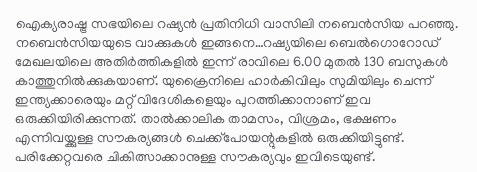ഐക്യരാഷ്ട്ര സഭയിലെ റഷ്യന്‍ പ്രതിനിധി വാസിലി നബെന്‍സിയ പറഞ്ഞു. നബെന്‍സിയയുടെ വാക്കുകള്‍ ഇങ്ങനെ…റഷ്യയിലെ ബെല്‍ഗൊറോഡ് മേഖലയിലെ അതിര്‍ത്തികളില്‍ ഇന്ന് രാവിലെ 6.00 മുതല്‍ 130 ബസുകള്‍ കാത്തുനില്‍ക്കുകയാണ്. യുക്രൈനിലെ ഹാര്‍കിവിലും സുമിയിലും ചെന്ന് ഇന്ത്യക്കാരെയും മറ്റ് വിദേശികളെയും പുറത്തിക്കാനാണ് ഇവ ഒരുക്കിയിരിക്കുന്നത്. താല്‍ക്കാലിക താമസം, വിശ്രമം, ഭക്ഷണം എന്നിവയ്ക്കുള്ള സൗകര്യങ്ങള്‍ ചെക്ക്പോയന്റുകളില്‍ ഒരുക്കിയിട്ടുണ്ട്. പരിക്കേറ്റവരെ ചികിത്സാക്കാനുള്ള സൗകര്യവും ഇവിടെയുണ്ട്.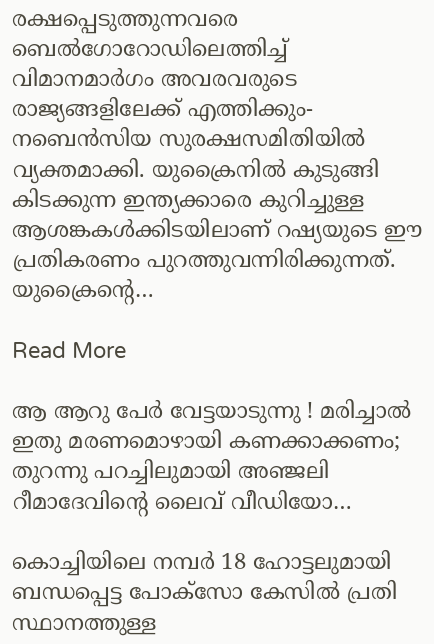രക്ഷപ്പെടുത്തുന്നവരെ ബെല്‍ഗോറോഡിലെത്തിച്ച് വിമാനമാര്‍ഗം അവരവരുടെ രാജ്യങ്ങളിലേക്ക് എത്തിക്കും- നബെന്‍സിയ സുരക്ഷസമിതിയില്‍ വ്യക്തമാക്കി. യുക്രൈനില്‍ കുടുങ്ങി കിടക്കുന്ന ഇന്ത്യക്കാരെ കുറിച്ചുള്ള ആശങ്കകള്‍ക്കിടയിലാണ് റഷ്യയുടെ ഈ പ്രതികരണം പുറത്തുവന്നിരിക്കുന്നത്. യുക്രൈന്റെ…

Read More

ആ ആറു പേര്‍ വേട്ടയാടുന്നു ! മരിച്ചാല്‍ ഇതു മരണമൊഴായി കണക്കാക്കണം; തുറന്നു പറച്ചിലുമായി അഞ്ജലി റീമാദേവിന്റെ ലൈവ് വീഡിയോ…

കൊച്ചിയിലെ നമ്പര്‍ 18 ഹോട്ടലുമായി ബന്ധപ്പെട്ട പോക്‌സോ കേസില്‍ പ്രതി സ്ഥാനത്തുള്ള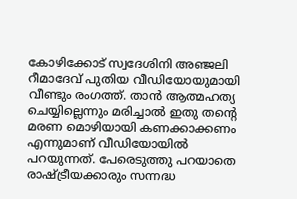കോഴിക്കോട് സ്വദേശിനി അഞ്ജലി റീമാദേവ് പുതിയ വീഡിയോയുമായി വീണ്ടും രംഗത്ത്. താന്‍ ആത്മഹത്യ ചെയ്യില്ലെന്നും മരിച്ചാല്‍ ഇതു തന്റെ മരണ മൊഴിയായി കണക്കാക്കണം എന്നുമാണ് വീഡിയോയില്‍ പറയുന്നത്. പേരെടുത്തു പറയാതെ രാഷ്ട്രീയക്കാരും സന്നദ്ധ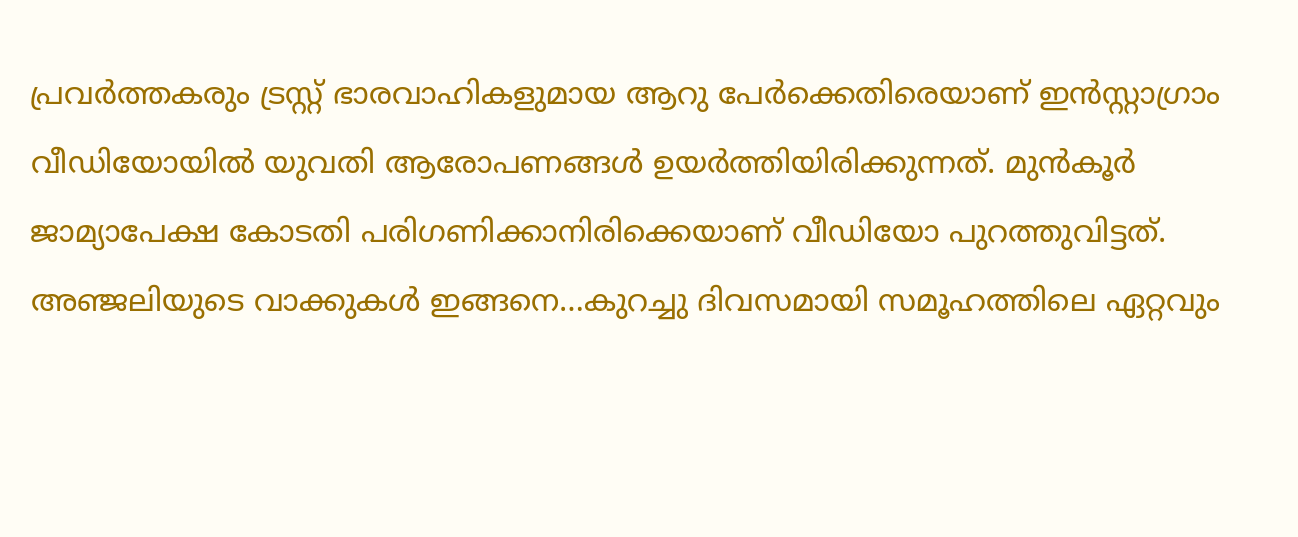പ്രവര്‍ത്തകരും ട്രസ്റ്റ് ഭാരവാഹികളുമായ ആറു പേര്‍ക്കെതിരെയാണ് ഇന്‍സ്റ്റാഗ്രാം വീഡിയോയില്‍ യുവതി ആരോപണങ്ങള്‍ ഉയര്‍ത്തിയിരിക്കുന്നത്. മുന്‍കൂര്‍ ജാമ്യാപേക്ഷ കോടതി പരിഗണിക്കാനിരിക്കെയാണ് വീഡിയോ പുറത്തുവിട്ടത്. അഞ്ജലിയുടെ വാക്കുകള്‍ ഇങ്ങനെ…കുറച്ചു ദിവസമായി സമൂഹത്തിലെ ഏറ്റവും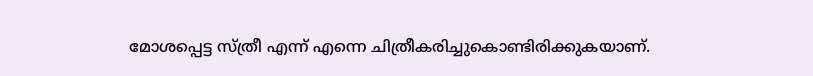മോശപ്പെട്ട സ്ത്രീ എന്ന് എന്നെ ചിത്രീകരിച്ചുകൊണ്ടിരിക്കുകയാണ്.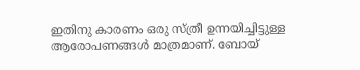ഇതിനു കാരണം ഒരു സ്ത്രീ ഉന്നയിച്ചിട്ടുള്ള ആരോപണങ്ങള്‍ മാത്രമാണ്. ബോയ്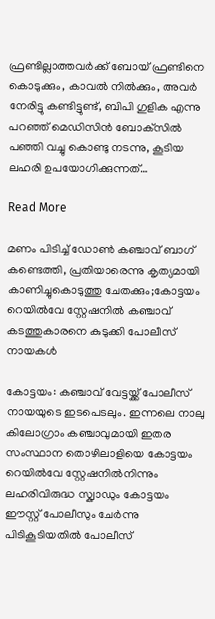ഫ്രണ്ടില്ലാത്തവര്‍ക്ക് ബോയ് ഫ്രണ്ടിനെ കൊടുക്കും, കാവല്‍ നില്‍ക്കും, അവര്‍ നേരിട്ടു കണ്ടിട്ടുണ്ട്, ബിപി ഗുളിക എന്നു പറഞ്ഞ് മെഡിസിന്‍ ബോക്‌സില്‍ പഞ്ഞി വച്ചു കൊണ്ടു നടന്നു, കൂടിയ ലഹരി ഉപയോഗിക്കുന്നത്…

Read More

മണം പിടിച്ച് ഡോൺ കഞ്ചാവ് ബാഗ് കണ്ടെത്തി, പ്രതിയാരെന്നു കൃത്യമായി  കാണിച്ചുകൊടുത്തു ചേതക്കും;കോട്ടയം റെയിൽവേ സ്റ്റേഷനിൽ കഞ്ചാവ് കടത്തുകാരനെ കുടുക്കി പോലീസ് നായകൾ

കോട്ടയം: കഞ്ചാവ് വേട്ടയ്ക്ക് പോലീസ് നായയുടെ ഇടപെടലും. ഇന്നലെ നാലു കിലോഗ്രാം കഞ്ചാവുമായി ഇതര സംസ്ഥാന തൊഴിലാളിയെ കോട്ടയം റെയിൽവേ സ്റ്റേഷനിൽനിന്നും ലഹരിവിരുദ്ധ സ്ക്വാഡും കോട്ടയം ഈസ്റ്റ് പോലീസും ചേർന്നു പിടികൂടിയതിൽ പോലീസ്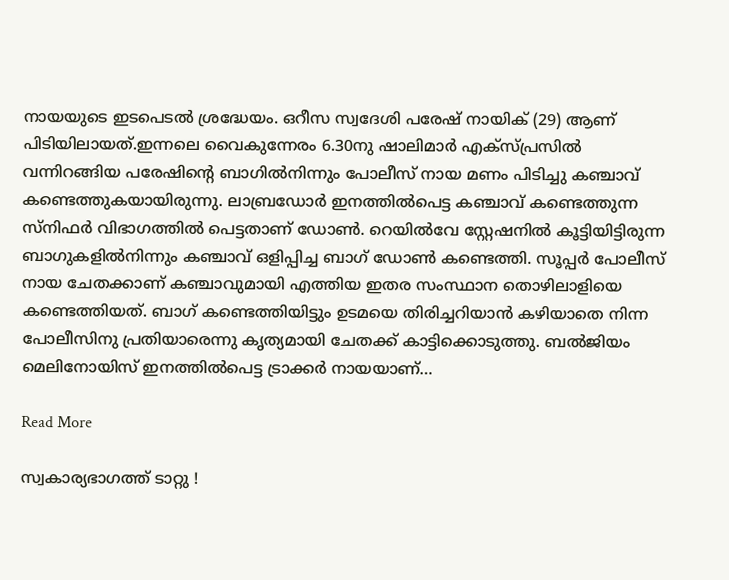നായയുടെ ഇടപെടൽ ശ്രദ്ധേയം. ഒറീസ സ്വദേശി പരേഷ് നായിക് (29) ആണ് പിടിയിലായത്.ഇന്നലെ വൈകുന്നേരം 6.30നു ഷാലിമാർ എക്സ്പ്രസിൽ വന്നിറങ്ങിയ പരേഷിന്‍റെ ബാഗിൽനിന്നും പോലീസ് നായ മണം പിടിച്ചു കഞ്ചാവ് കണ്ടെത്തുകയായിരുന്നു. ലാബ്രഡോർ ഇനത്തിൽപെട്ട കഞ്ചാവ് കണ്ടെത്തുന്ന സ്നിഫർ വിഭാഗത്തിൽ പെട്ടതാണ് ഡോണ്‍. റെയിൽവേ സ്റ്റേഷനിൽ കൂട്ടിയിട്ടിരുന്ന ബാഗുകളിൽനിന്നും കഞ്ചാവ് ഒളിപ്പിച്ച ബാഗ് ഡോണ്‍ കണ്ടെത്തി. സൂപ്പർ പോലീസ് നായ ചേതക്കാണ് കഞ്ചാവുമായി എത്തിയ ഇതര സംസ്ഥാന തൊഴിലാളിയെ കണ്ടെത്തിയത്. ബാഗ് കണ്ടെത്തിയിട്ടും ഉടമയെ തിരിച്ചറിയാൻ കഴിയാതെ നിന്ന പോലീസിനു പ്രതിയാരെന്നു കൃത്യമായി ചേതക്ക് കാട്ടിക്കൊടുത്തു. ബൽജിയം മെലിനോയിസ് ഇനത്തിൽപെട്ട ട്രാക്കർ നായയാണ്…

Read More

സ്വകാര്യഭാഗത്ത് ടാറ്റു !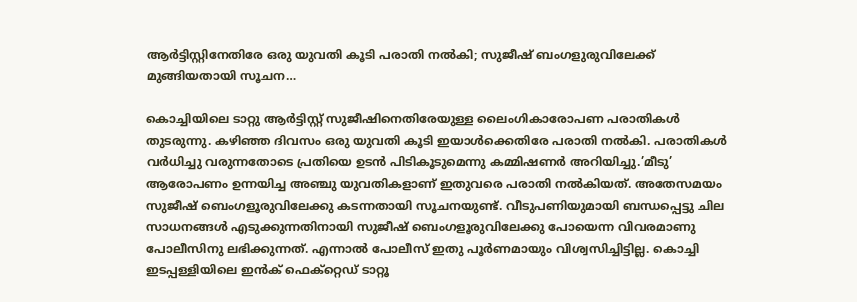ആര്‍ട്ടിസ്റ്റിനേതിരേ ഒരു യുവതി കൂടി പരാതി നല്‍കി; സുജീഷ് ബംഗളുരുവിലേക്ക് മുങ്ങിയതായി സൂചന…

കൊച്ചിയിലെ ടാറ്റു ആര്‍ട്ടിസ്റ്റ് സുജീഷിനെതിരേയുള്ള ലൈംഗികാരോപണ പരാതികള്‍ തുടരുന്നു. കഴിഞ്ഞ ദിവസം ഒരു യുവതി കൂടി ഇയാള്‍ക്കെതിരേ പരാതി നല്‍കി. പരാതികള്‍ വര്‍ധിച്ചു വരുന്നതോടെ പ്രതിയെ ഉടന്‍ പിടികൂടുമെന്നു കമ്മിഷണര്‍ അറിയിച്ചു.’മീടു’ ആരോപണം ഉന്നയിച്ച അഞ്ചു യുവതികളാണ് ഇതുവരെ പരാതി നല്‍കിയത്. അതേസമയം സുജീഷ് ബെംഗളൂരുവിലേക്കു കടന്നതായി സൂചനയുണ്ട്. വീടുപണിയുമായി ബന്ധപ്പെട്ടു ചില സാധനങ്ങള്‍ എടുക്കുന്നതിനായി സുജീഷ് ബെംഗളൂരുവിലേക്കു പോയെന്ന വിവരമാണു പോലീസിനു ലഭിക്കുന്നത്. എന്നാല്‍ പോലീസ് ഇതു പൂര്‍ണമായും വിശ്വസിച്ചിട്ടില്ല. കൊച്ചി ഇടപ്പള്ളിയിലെ ഇന്‍ക് ഫെക്റ്റെഡ് ടാറ്റൂ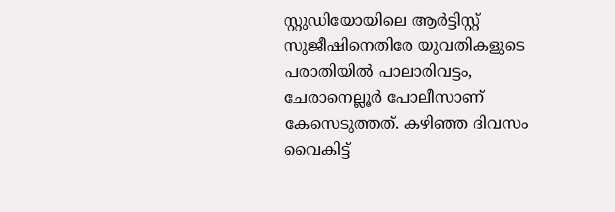സ്റ്റുഡിയോയിലെ ആര്‍ട്ടിസ്റ്റ് സുജീഷിനെതിരേ യുവതികളുടെ പരാതിയില്‍ പാലാരിവട്ടം, ചേരാനെല്ലൂര്‍ പോലീസാണ് കേസെടുത്തത്. കഴിഞ്ഞ ദിവസം വൈകിട്ട്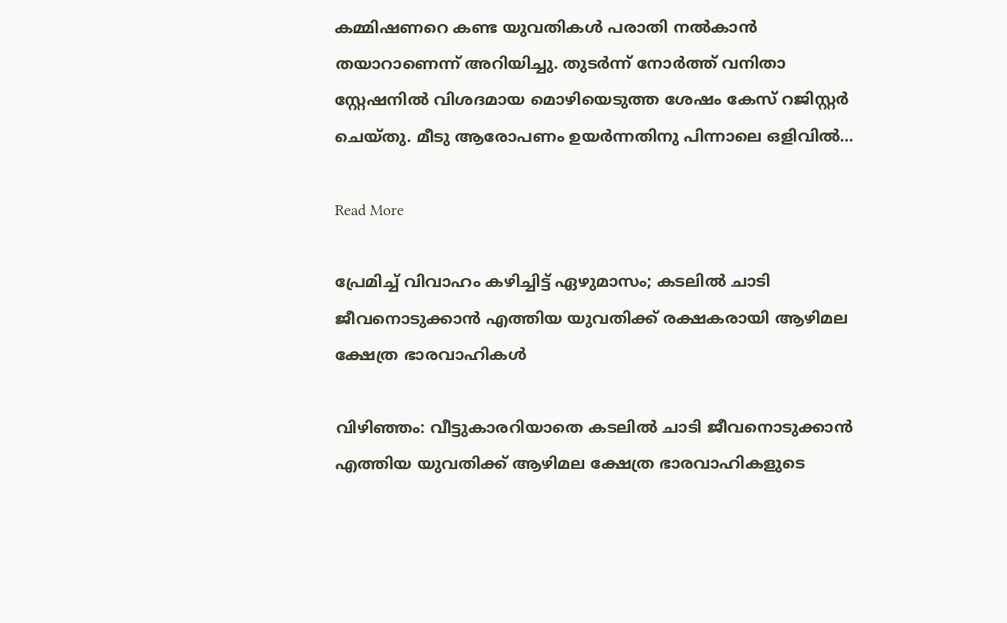കമ്മിഷണറെ കണ്ട യുവതികള്‍ പരാതി നല്‍കാന്‍ തയാറാണെന്ന് അറിയിച്ചു. തുടര്‍ന്ന് നോര്‍ത്ത് വനിതാ സ്റ്റേഷനില്‍ വിശദമായ മൊഴിയെടുത്ത ശേഷം കേസ് റജിസ്റ്റര്‍ ചെയ്തു. മീടു ആരോപണം ഉയര്‍ന്നതിനു പിന്നാലെ ഒളിവില്‍…

Read More

പ്രേമിച്ച് വിവാഹം കഴിച്ചിട്ട് ഏഴുമാസം; കടലിൽ ചാടി ജീവനൊടുക്കാൻ എത്തിയ യുവതിക്ക് രക്ഷകരായി ആഴിമല ക്ഷേത്ര ഭാരവാഹികൾ

വിഴിഞ്ഞം: വീട്ടുകാരറിയാതെ കടലിൽ ചാടി ജീവനൊടുക്കാൻ എത്തിയ യുവതിക്ക് ആഴിമല ക്ഷേത്ര ഭാരവാഹികളുടെ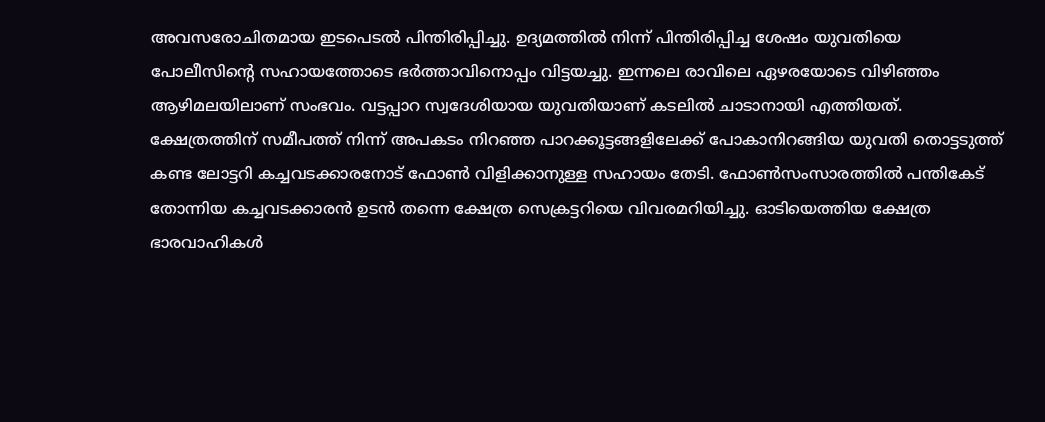അവസരോചിതമായ ഇടപെടൽ പിന്തിരിപ്പിച്ചു. ഉദ്യമത്തിൽ നിന്ന് പിന്തിരിപ്പിച്ച ശേഷം യുവതിയെ പോലീസിന്‍റെ സഹായത്തോടെ ഭർത്താവിനൊപ്പം വിട്ടയച്ചു. ഇന്നലെ രാവിലെ ഏഴരയോടെ വിഴിഞ്ഞം ആഴിമലയിലാണ് സംഭവം. വട്ടപ്പാറ സ്വദേശിയായ യുവതിയാണ് കടലിൽ ചാടാനായി എത്തിയത്. ക്ഷേത്രത്തിന് സമീപത്ത് നിന്ന് അപകടം നിറഞ്ഞ പാറക്കൂട്ടങ്ങളിലേക്ക് പോകാനിറങ്ങിയ യുവതി തൊട്ടടുത്ത് കണ്ട ലോട്ടറി കച്ചവടക്കാരനോട് ഫോൺ വിളിക്കാനുള്ള സഹായം തേടി. ഫോൺസംസാരത്തിൽ പന്തികേട് തോന്നിയ കച്ചവടക്കാരൻ ഉടൻ തന്നെ ക്ഷേത്ര സെക്രട്ടറിയെ വിവരമറിയിച്ചു. ഓടിയെത്തിയ ക്ഷേത്ര ഭാരവാഹികൾ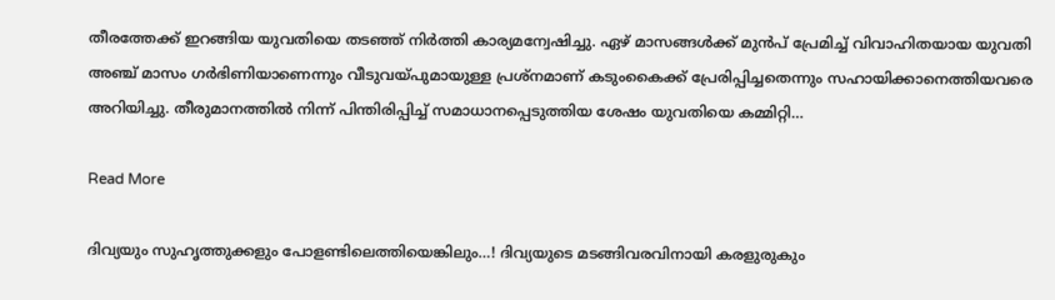തീരത്തേക്ക് ഇറങ്ങിയ യുവതിയെ തടഞ്ഞ് നിർത്തി കാര്യമന്വേഷിച്ചു. ഏഴ് മാസങ്ങൾക്ക് മുൻപ് പ്രേമിച്ച് വിവാഹിതയായ യുവതി അഞ്ച് മാസം ഗർഭിണിയാണെന്നും വീടുവയ്പുമായുള്ള പ്രശ്നമാണ് കടുംകൈക്ക് പ്രേരിപ്പിച്ചതെന്നും സഹായിക്കാനെത്തിയവരെ അറിയിച്ചു. തീരുമാനത്തിൽ നിന്ന് പിന്തിരിപ്പിച്ച് സമാധാനപ്പെടുത്തിയ ശേഷം യുവതിയെ കമ്മിറ്റി…

Read More

ദിവ്യയും സുഹൃത്തുക്കളും പോളണ്ടിലെത്തിയെങ്കിലും…! ദിവ്യയുടെ മടങ്ങിവരവിനായി കരളുരുകും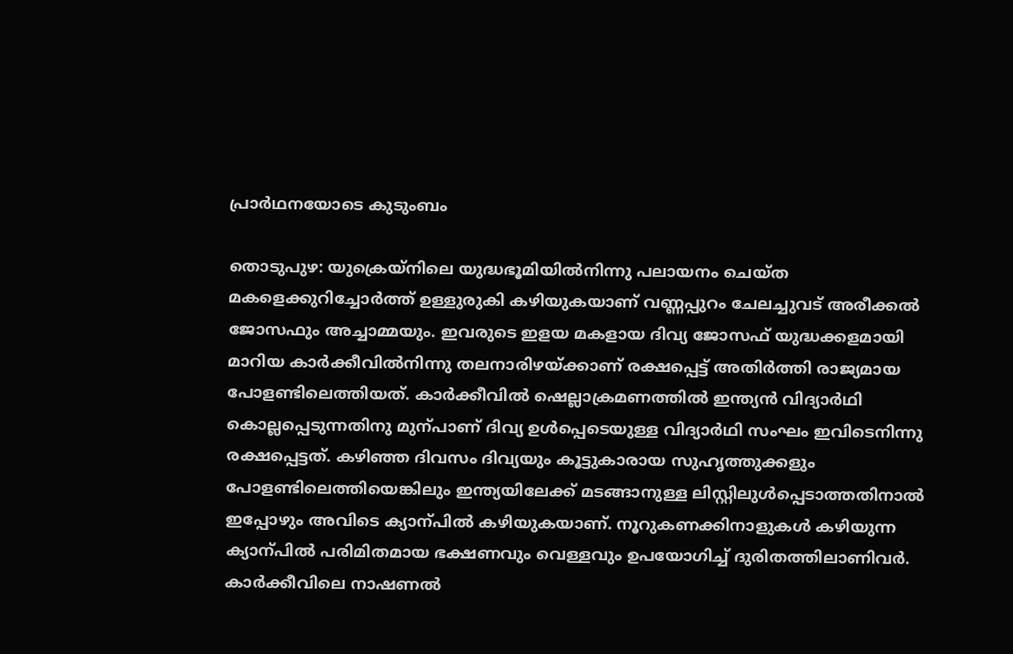പ്രാർഥനയോടെ കുടുംബം

തൊടുപുഴ: യുക്രെയ്നിലെ യുദ്ധഭൂമിയിൽനിന്നു പലായനം ചെയ്ത മകളെക്കുറിച്ചോർത്ത് ഉള്ളുരുകി കഴിയുകയാണ് വണ്ണപ്പുറം ചേലച്ചുവട് അരീക്കൽ ജോസഫും അച്ചാമ്മയും. ഇവരുടെ ഇളയ മകളായ ദിവ്യ ജോസഫ് യുദ്ധക്കളമായി മാറിയ കാർക്കീവിൽനിന്നു തലനാരിഴയ്ക്കാണ് രക്ഷപ്പെട്ട് അതിർത്തി രാജ്യമായ പോളണ്ടിലെത്തിയത്. കാർക്കീവിൽ ഷെല്ലാക്രമണത്തിൽ ഇന്ത്യൻ വിദ്യാർഥി കൊല്ലപ്പെടുന്നതിനു മുന്പാണ് ദിവ്യ ഉൾപ്പെടെയുള്ള വിദ്യാർഥി സംഘം ഇവിടെനിന്നു രക്ഷപ്പെട്ടത്. കഴിഞ്ഞ ദിവസം ദിവ്യയും കൂട്ടുകാരായ സുഹൃത്തുക്കളും പോളണ്ടിലെത്തിയെങ്കിലും ഇന്ത്യയിലേക്ക് മടങ്ങാനുള്ള ലിസ്റ്റിലുൾപ്പെടാത്തതിനാൽ ഇപ്പോഴും അവിടെ ക്യാന്പിൽ കഴിയുകയാണ്. നൂറുകണക്കിനാളുകൾ കഴിയുന്ന ക്യാന്പിൽ പരിമിതമായ ഭക്ഷണവും വെള്ളവും ഉപയോഗിച്ച് ദുരിതത്തിലാണിവർ. കാർക്കീവിലെ നാഷണൽ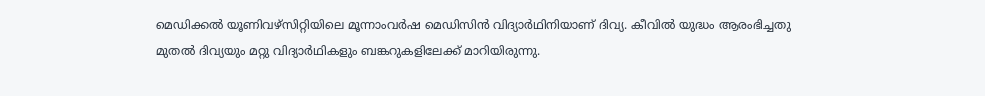മെഡിക്കൽ യൂണിവഴ്സിറ്റിയിലെ മൂന്നാംവർഷ മെഡിസിൻ വിദ്യാർഥിനിയാണ് ദിവ്യ. കീവിൽ യുദ്ധം ആരംഭിച്ചതു മുതൽ ദിവ്യയും മറ്റു വിദ്യാർഥികളും ബങ്കറുകളിലേക്ക് മാറിയിരുന്നു.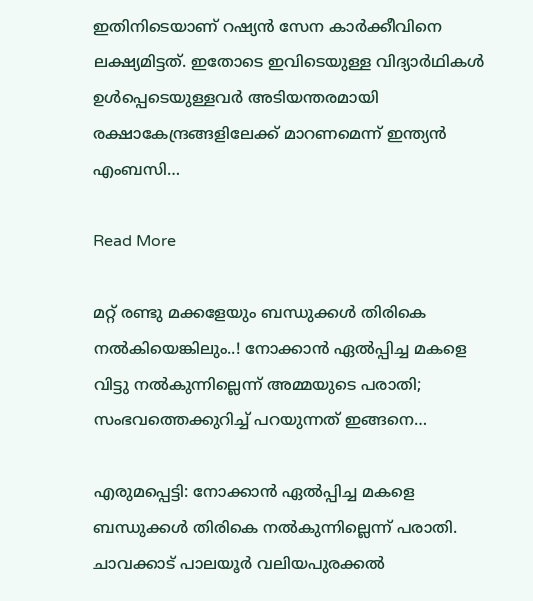ഇതിനിടെയാണ് റഷ്യൻ സേന കാർക്കീവിനെ ലക്ഷ്യമിട്ടത്. ഇതോടെ ഇവിടെയുള്ള വിദ്യാർഥികൾ ഉൾപ്പെടെയുള്ളവർ അടിയന്തരമായി രക്ഷാകേന്ദ്രങ്ങളിലേക്ക് മാറണമെന്ന് ഇന്ത്യൻ എംബസി…

Read More

മറ്റ് രണ്ടു മക്കളേയും ബന്ധുക്കൾ തിരികെ നൽകിയെങ്കിലും..! നോക്കാൻ ഏൽപ്പിച്ച മകളെ വിട്ടു നൽകുന്നില്ലെന്ന് അമ്മയുടെ പരാതി; സംഭവത്തെക്കുറിച്ച് പറയുന്നത് ഇങ്ങനെ…

എരുമപ്പെട്ടി: നോക്കാൻ ഏൽപ്പിച്ച മകളെ ബന്ധുക്കൾ തിരികെ നൽകുന്നില്ലെന്ന് പരാതി. ചാവക്കാട് പാലയൂർ വലിയപുരക്കൽ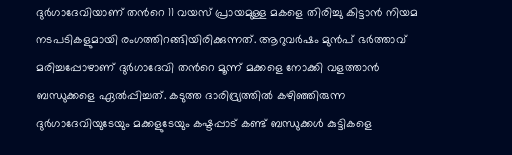ദുർഗാദേവിയാണ് തന്‍റെ 11 വയസ് പ്രായമുള്ള മകളെ തിരിച്ചു കിട്ടാൻ നിയമ നടപടികളുമായി രംഗത്തിറങ്ങിയിരിക്കുന്നത്. ആറുവർഷം മുൻപ് ഭർത്താവ് മരിച്ചപ്പോഴാണ് ദുർഗാദേവി തന്‍റെ മൂന്ന് മക്കളെ നോക്കി വളത്താൻ ബന്ധുക്കളെ ഏൽപ്പിച്ചത്. കടുത്ത ദാരിദ്ര്യത്തിൽ കഴിഞ്ഞിരുന്ന ദുർഗാദേവിയുടേയും മക്കളുടേയും കഷ്ടപ്പാട് കണ്ട് ബന്ധുക്കൾ കുട്ടികളെ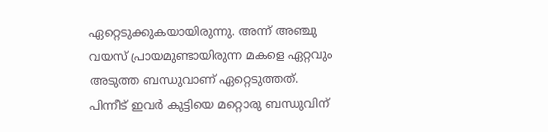ഏറ്റെടുക്കുകയായിരുന്നു. അന്ന് അഞ്ചു വയസ് പ്രായമുണ്ടായിരുന്ന മകളെ ഏറ്റവും അടുത്ത ബന്ധുവാണ് ഏറ്റെടുത്തത്.  പിന്നീട് ഇവർ കുട്ടിയെ മറ്റൊരു ബന്ധുവിന്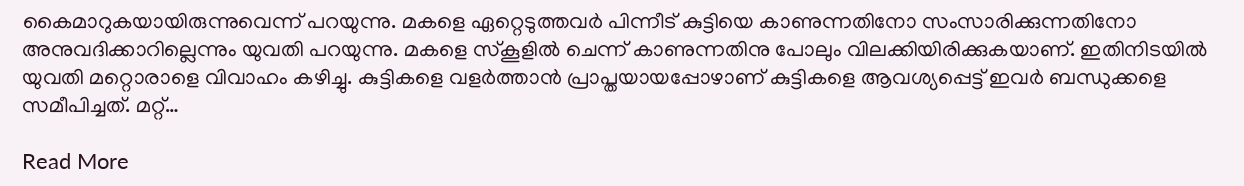കൈമാറുകയായിരുന്നുവെന്ന് പറയുന്നു. മകളെ ഏറ്റെടുത്തവർ പിന്നീട് കുട്ടിയെ കാണുന്നതിനോ സംസാരിക്കുന്നതിനോ അനുവദിക്കാറില്ലെന്നും യുവതി പറയുന്നു. മകളെ സ്കൂളിൽ ചെന്ന് കാണുന്നതിനു പോലും വിലക്കിയിരിക്കുകയാണ്. ഇതിനിടയിൽ യുവതി മറ്റൊരാളെ വിവാഹം കഴിച്ചു. കുട്ടികളെ വളർത്താൻ പ്രാപ്തയായപ്പോഴാണ് കുട്ടികളെ ആവശ്യപ്പെട്ട് ഇവർ ബന്ധുക്കളെ സമീപിച്ചത്. മറ്റ്…

Read More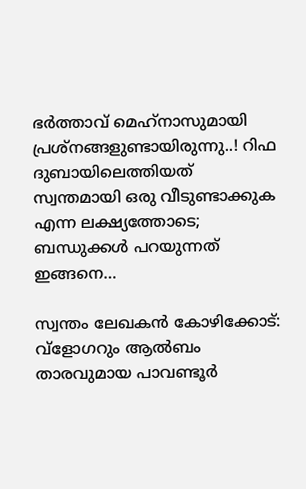ഭര്‍ത്താവ് മെഹ്‌നാസുമായി പ്രശ്‌നങ്ങളുണ്ടായിരുന്നു..! റിഫ ദുബായിലെത്തിയത് സ്വന്തമായി ഒരു വീടുണ്ടാക്കുക എന്ന ലക്ഷ്യത്തോടെ; ബന്ധുക്കള്‍ പറയുന്നത് ഇങ്ങനെ…

സ്വന്തം ലേഖകന്‍ കോഴിക്കോട്: വ്‌ളോഗറും ആല്‍ബം താരവുമായ പാവണ്ടൂര്‍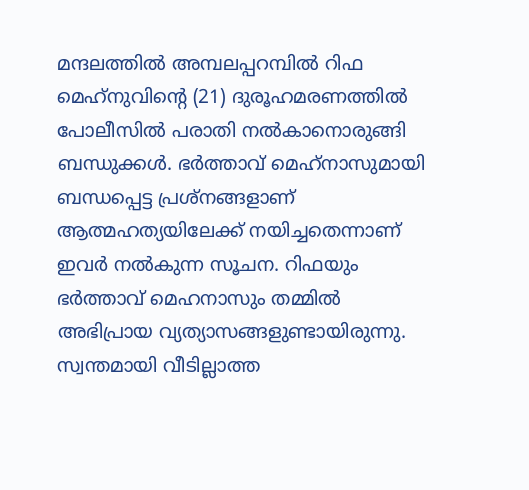മന്ദലത്തില്‍ അമ്പലപ്പറമ്പില്‍ റിഫ മെഹ്‌നുവിന്‍റെ (21) ദുരൂഹമരണത്തില്‍ പോലീസില്‍ പരാതി നല്‍കാനൊരുങ്ങി ബന്ധുക്കള്‍‌. ഭര്‍ത്താവ് മെഹ്‌നാസുമായി ബന്ധപ്പെട്ട പ്രശ്‌നങ്ങളാണ് ആത്മഹത്യയിലേക്ക് നയിച്ചതെന്നാണ് ഇവർ നൽകുന്ന സൂചന. റിഫയും ഭര്‍ത്താവ് മെഹനാസും തമ്മില്‍ അഭിപ്രായ വ്യത്യാസങ്ങളുണ്ടായിരുന്നു. സ്വന്തമായി വീടില്ലാത്ത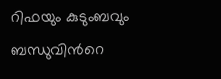റിഫയും കുടുംബവും ബന്ധുവിന്‍റെ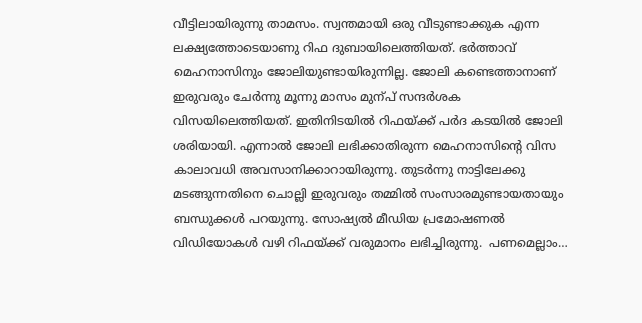വീട്ടിലായിരുന്നു താമസം. സ്വന്തമായി ഒരു വീടുണ്ടാക്കുക എന്ന ലക്ഷ്യത്തോടെയാണു റിഫ ദുബായിലെത്തിയത്. ഭര്‍ത്താവ് മെഹനാസിനും ജോലിയുണ്ടായിരുന്നില്ല. ജോലി കണ്ടെത്താനാണ് ഇരുവരും ചേര്‍ന്നു മൂന്നു മാസം മുന്പ് സന്ദര്‍ശക വിസയിലെത്തിയത്. ഇതിനിടയില്‍ റിഫയ്ക്ക് പര്‍ദ കടയില്‍ ജോലി ശരിയായി. എന്നാല്‍ ജോലി ലഭിക്കാതിരുന്ന മെഹനാസിന്‍റെ വിസ കാലാവധി അവസാനിക്കാറായിരുന്നു. തുടര്‍ന്നു നാട്ടിലേക്കു മടങ്ങുന്നതിനെ ചൊല്ലി ഇരുവരും തമ്മില്‍ സംസാരമുണ്ടായതായും ബന്ധുക്കള്‍ പറയുന്നു. സോഷ്യല്‍ മീഡിയ പ്രമോഷണല്‍ വിഡിയോകള്‍ വഴി റിഫയ്ക്ക് വരുമാനം ലഭിച്ചിരുന്നു.  പണമെല്ലാം…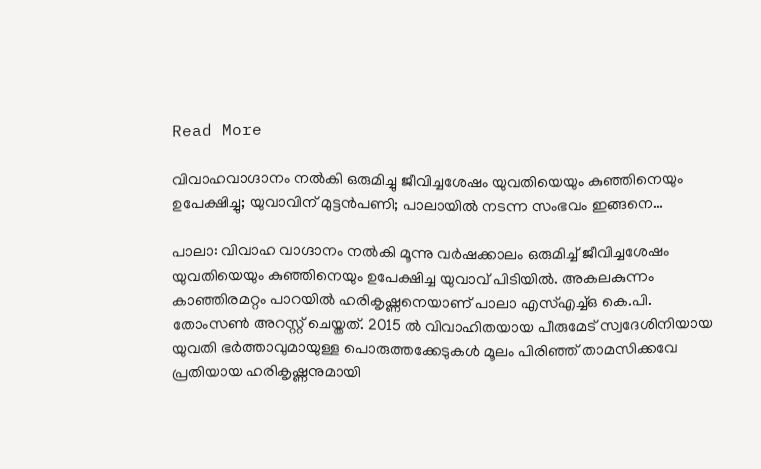Read More

വിവാഹവാഗ്ദാനം നൽകി ഒരുമിച്ചു ജീവിച്ചശേഷം യുവതിയെയും കുഞ്ഞിനെയും ഉപേക്ഷിച്ചു; യുവാവിന്‌ മുട്ടന്‍പണി; പാലായില്‍ നടന്ന സംഭവം ഇങ്ങനെ…

പാലാ: വിവാഹ വാഗ്ദാനം നൽകി മൂന്നു വർഷക്കാലം ഒരുമിച്ച് ജീവിച്ചശേഷം യുവതിയെയും കുഞ്ഞിനെയും ഉപേക്ഷിച്ച യുവാവ് പിടിയിൽ. അകലകുന്നം കാഞ്ഞിരമറ്റം പാറയിൽ ഹരികൃഷ്ണനെയാണ് പാലാ എസ്എച്ച്ഒ കെ.പി. തോംസണ്‍ അറസ്റ്റ് ചെയ്തത്. 2015 ൽ വിവാഹിതയായ പീരുമേട് സ്വദേശിനിയായ യുവതി ഭർത്താവുമായുള്ള പൊരുത്തക്കേടുകൾ മൂലം പിരിഞ്ഞ് താമസിക്കവേ പ്രതിയായ ഹരികൃഷ്ണനുമായി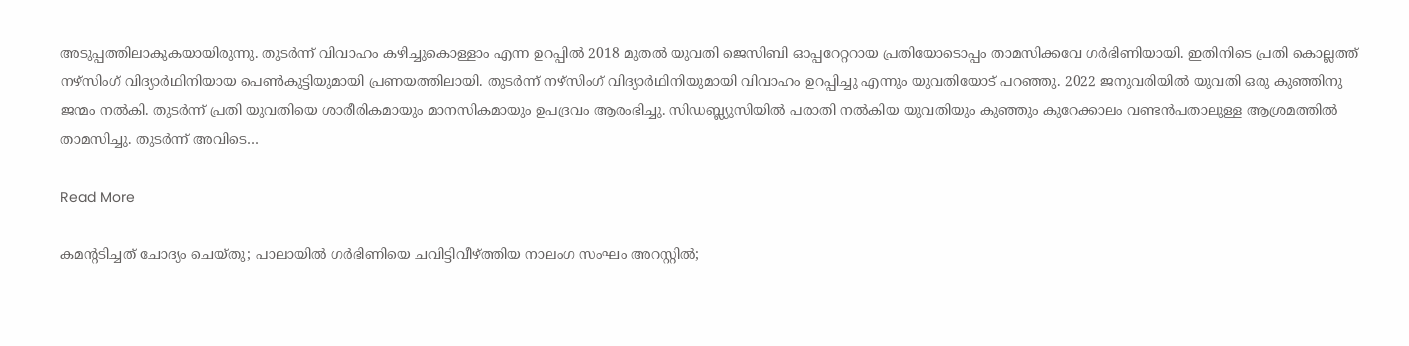അടുപ്പത്തിലാകുകയായിരുന്നു. തുടർന്ന് വിവാഹം കഴിച്ചുകൊള്ളാം എന്ന ഉറപ്പിൽ 2018 മുതൽ യുവതി ജെസിബി ഓപ്പറേറ്ററായ പ്രതിയോടൊപ്പം താമസിക്കവേ ഗർഭിണിയായി. ഇതിനിടെ പ്രതി കൊല്ലത്ത് നഴ്സിംഗ് വിദ്യാർഥിനിയായ പെണ്‍കുട്ടിയുമായി പ്രണയത്തിലായി. തുടർന്ന് നഴ്സിംഗ് വിദ്യാർഥിനിയുമായി വിവാഹം ഉറപ്പിച്ചു എന്നും യുവതിയോട് പറഞ്ഞു. 2022 ജനുവരിയിൽ യുവതി ഒരു കുഞ്ഞിനു ജന്മം നൽകി. തുടർന്ന് പ്രതി യുവതിയെ ശാരീരികമായും മാനസികമായും ഉപദ്രവം ആരംഭിച്ചു. സിഡബ്ല്യുസിയിൽ പരാതി നൽകിയ യുവതിയും കുഞ്ഞും കുറേക്കാലം വണ്ടൻപതാലുള്ള ആശ്രമത്തിൽ താമസിച്ചു. തുടർന്ന് അവിടെ…

Read More

കമന്‍റടിച്ചത് ചോദ്യം ചെയ്തു; പാലായിൽ ഗർഭിണിയെ ചവിട്ടിവീഴ്ത്തിയ നാലംഗ സംഘം അറസ്റ്റിൽ;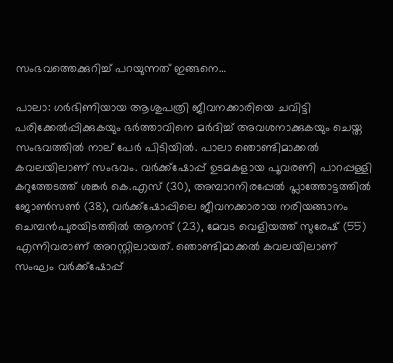സംഭവത്തെക്കുറിച്ച് പറയുന്നത് ഇങ്ങനെ…

പാലാ: ഗർഭിണിയായ ആശുപത്രി ജീവനക്കാരിയെ ചവിട്ടി പരിക്കേൽപ്പിക്കുകയും ഭർത്താവിനെ മർദിച്ച് അവശനാക്കുകയും ചെയ്ത സംഭവത്തിൽ നാല് പേർ പിടിയിൽ. പാലാ ഞൊണ്ടിമാക്കൽ കവലയിലാണ് സംഭവം. വര്‍ക്ക്‌ഷോപ്പ് ഉടമകളായ പൂവരണി പാറപ്പള്ളി കറുത്തേടത്ത് ശങ്കര്‍ കെ.എസ് (30), അമ്പാറനിരപ്പേല്‍ പ്ലാത്തോട്ടത്തില്‍ ജോണ്‍സണ്‍ (38), വര്‍ക്ക്‌ഷോപ്പിലെ ജീവനക്കാരായ നരിയങ്ങാനം ചെമ്പന്‍പുരയിടത്തില്‍ ആനന്ദ് (23), മേവട വെളിയത്ത് സുരേഷ് (55) എന്നിവരാണ് അറസ്റ്റിലായത്. ഞൊണ്ടിമാക്കൽ കവലയിലാണ് സംഘം വർക്ക്ഷോപ്പ്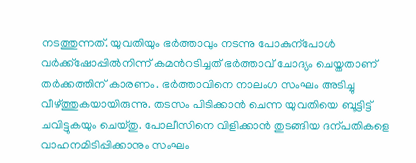നടത്തുന്നത്. യുവതിയും ഭർത്താവും നടന്നു പോകുന്പോൾ വർക്ക്ഷോപ്പിൽനിന്ന് കമന്‍റടിച്ചത് ഭർത്താവ് ചോദ്യം ചെയ്തതാണ് തർക്കത്തിന് കാരണം. ഭർത്താവിനെ നാലംഗ സംഘം അടിച്ചു വീഴ്ത്തുകയായിരുന്നു. തടസം പിടിക്കാൻ ചെന്ന യുവതിയെ ബൂട്ടിട്ട് ചവിട്ടുകയും ചെയ്തു. പോലീസിനെ വിളിക്കാൻ തുടങ്ങിയ ദന്പതികളെ വാഹനമിടിപ്പിക്കാനും സംഘം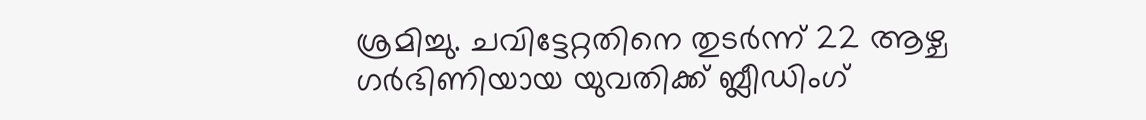ശ്രമിച്ചു. ചവിട്ടേറ്റതിനെ തുടർന്ന് 22 ആഴ്ച ഗർഭിണിയായ യുവതിക്ക് ബ്ലീഡിംഗ്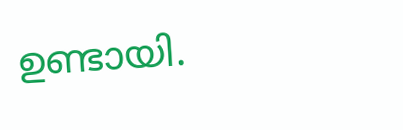ഉണ്ടായി.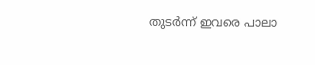തുടർന്ന് ഇവരെ പാലാ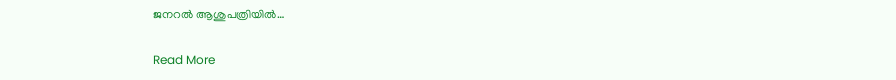ജനറല്‍ ആശുപത്രിയില്‍…

Read More